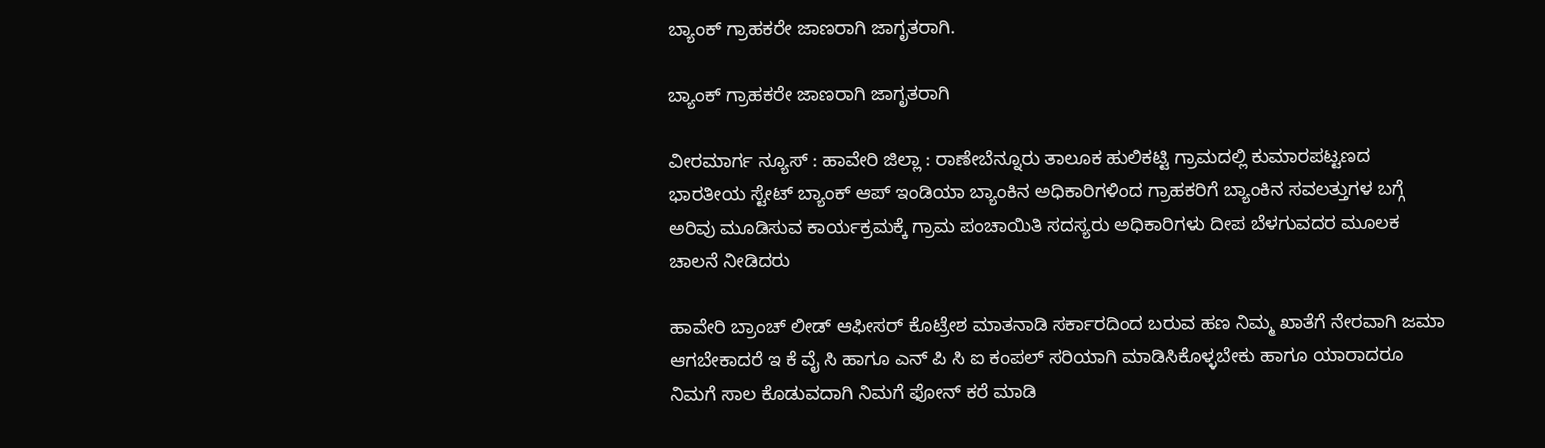ಬ್ಯಾಂಕ್ ಗ್ರಾಹಕರೇ ಜಾಣರಾಗಿ ಜಾಗೃತರಾಗಿ.

ಬ್ಯಾಂಕ್ ಗ್ರಾಹಕರೇ ಜಾಣರಾಗಿ ಜಾಗೃತರಾಗಿ

ವೀರಮಾರ್ಗ ನ್ಯೂಸ್ : ಹಾವೇರಿ ಜಿಲ್ಲಾ : ರಾಣೇಬೆನ್ನೂರು ತಾಲೂಕ ಹುಲಿಕಟ್ಟಿ ಗ್ರಾಮದಲ್ಲಿ ಕುಮಾರಪಟ್ಟಣದ ಭಾರತೀಯ ಸ್ಟೇಟ್ ಬ್ಯಾಂಕ್ ಆಪ್ ಇಂಡಿಯಾ ಬ್ಯಾಂಕಿನ ಅಧಿಕಾರಿಗಳಿಂದ ಗ್ರಾಹಕರಿಗೆ ಬ್ಯಾಂಕಿನ ಸವಲತ್ತುಗಳ ಬಗ್ಗೆ ಅರಿವು ಮೂಡಿಸುವ ಕಾರ್ಯಕ್ರಮಕ್ಕೆ ಗ್ರಾಮ ಪಂಚಾಯಿತಿ ಸದಸ್ಯರು ಅಧಿಕಾರಿಗಳು ದೀಪ ಬೆಳಗುವದರ ಮೂಲಕ ಚಾಲನೆ ನೀಡಿದರು

ಹಾವೇರಿ ಬ್ರಾಂಚ್ ಲೀಡ್ ಆಫೀಸರ್ ಕೊಟ್ರೇಶ ಮಾತನಾಡಿ ಸರ್ಕಾರದಿಂದ ಬರುವ ಹಣ ನಿಮ್ಮ ಖಾತೆಗೆ ನೇರವಾಗಿ ಜಮಾ ಆಗಬೇಕಾದರೆ ಇ ಕೆ ವೈ ಸಿ ಹಾಗೂ ಎನ್ ಪಿ ಸಿ ಐ ಕಂಪಲ್ ಸರಿಯಾಗಿ ಮಾಡಿಸಿಕೊಳ್ಳಬೇಕು ಹಾಗೂ ಯಾರಾದರೂ ನಿಮಗೆ ಸಾಲ ಕೊಡುವದಾಗಿ ನಿಮಗೆ ಫೋನ್ ಕರೆ ಮಾಡಿ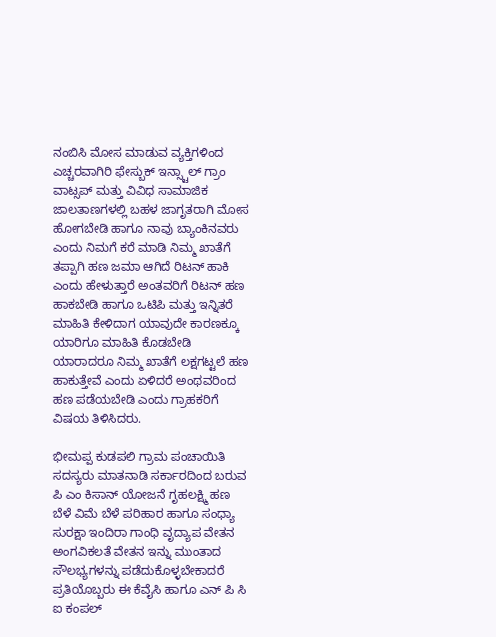ನಂಬಿಸಿ ಮೋಸ ಮಾಡುವ ವ್ಯಕ್ತಿಗಳಿಂದ ಎಚ್ಚರವಾಗಿರಿ ಫೇಸ್ಬುಕ್ ಇನ್ಸ್ಟಾಲ್ ಗ್ರಾಂ ವಾಟ್ಸಪ್ ಮತ್ತು ವಿವಿಧ ಸಾಮಾಜಿಕ ಜಾಲತಾಣಗಳಲ್ಲಿ ಬಹಳ ಜಾಗೃತರಾಗಿ ಮೋಸ ಹೋಗಬೇಡಿ ಹಾಗೂ ನಾವು ಬ್ಯಾಂಕಿನವರು ಎಂದು ನಿಮಗೆ ಕರೆ ಮಾಡಿ ನಿಮ್ಮ ಖಾತೆಗೆ ತಪ್ಪಾಗಿ ಹಣ ಜಮಾ ಆಗಿದೆ ರಿಟನ್ ಹಾಕಿ ಎಂದು ಹೇಳುತ್ತಾರೆ ಅಂತವರಿಗೆ ರಿಟನ್ ಹಣ ಹಾಕಬೇಡಿ ಹಾಗೂ ಒಟಿಪಿ ಮತ್ತು ಇನ್ನಿತರೆ ಮಾಹಿತಿ ಕೇಳಿದಾಗ ಯಾವುದೇ ಕಾರಣಕ್ಕೂ ಯಾರಿಗೂ ಮಾಹಿತಿ ಕೊಡಬೇಡಿ ಯಾರಾದರೂ ನಿಮ್ಮ ಖಾತೆಗೆ ಲಕ್ಷಗಟ್ಟಲೆ ಹಣ ಹಾಕುತ್ತೇವೆ ಎಂದು ಏಳಿದರೆ ಅಂಥವರಿಂದ ಹಣ ಪಡೆಯಬೇಡಿ ಎಂದು ಗ್ರಾಹಕರಿಗೆ ವಿಷಯ ತಿಳಿಸಿದರು.

ಭೀಮಪ್ಪ ಕುಡಪಲಿ ಗ್ರಾಮ ಪಂಚಾಯಿತಿ ಸದಸ್ಯರು ಮಾತನಾಡಿ ಸರ್ಕಾರದಿಂದ ಬರುವ ಪಿ ಎಂ ಕಿಸಾನ್ ಯೋಜನೆ ಗೃಹಲಕ್ಷ್ಮಿ ಹಣ ಬೆಳೆ ವಿಮೆ ಬೆಳೆ ಪರಿಹಾರ ಹಾಗೂ ಸಂಧ್ಯಾ ಸುರಕ್ಷಾ ಇಂದಿರಾ ಗಾಂಧಿ ವೃದ್ಯಾಪ ವೇತನ ಅಂಗವಿಕಲತೆ ವೇತನ ಇನ್ನು ಮುಂತಾದ ಸೌಲಭ್ಯಗಳನ್ನು ಪಡೆದುಕೊಳ್ಳಬೇಕಾದರೆ ಪ್ರತಿಯೊಬ್ಬರು ಈ ಕೆವೈಸಿ ಹಾಗೂ ಎನ್ ಪಿ ಸಿ ಐ ಕಂಪಲ್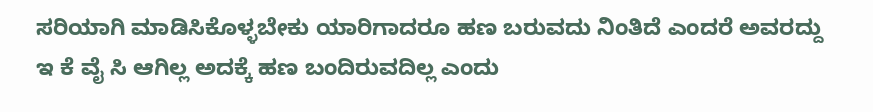ಸರಿಯಾಗಿ ಮಾಡಿಸಿಕೊಳ್ಳಬೇಕು ಯಾರಿಗಾದರೂ ಹಣ ಬರುವದು ನಿಂತಿದೆ ಎಂದರೆ ಅವರದ್ದು ಇ ಕೆ ವೈ ಸಿ ಆಗಿಲ್ಲ ಅದಕ್ಕೆ ಹಣ ಬಂದಿರುವದಿಲ್ಲ ಎಂದು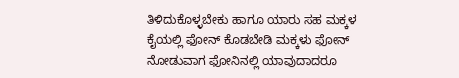ತಿಳಿದುಕೊಳ್ಳಬೇಕು ಹಾಗೂ ಯಾರು ಸಹ ಮಕ್ಕಳ ಕೈಯಲ್ಲಿ ಫೋನ್ ಕೊಡಬೇಡಿ ಮಕ್ಕಳು ಫೋನ್ ನೋಡುವಾಗ ಫೋನಿನಲ್ಲಿ ಯಾವುದಾದರೂ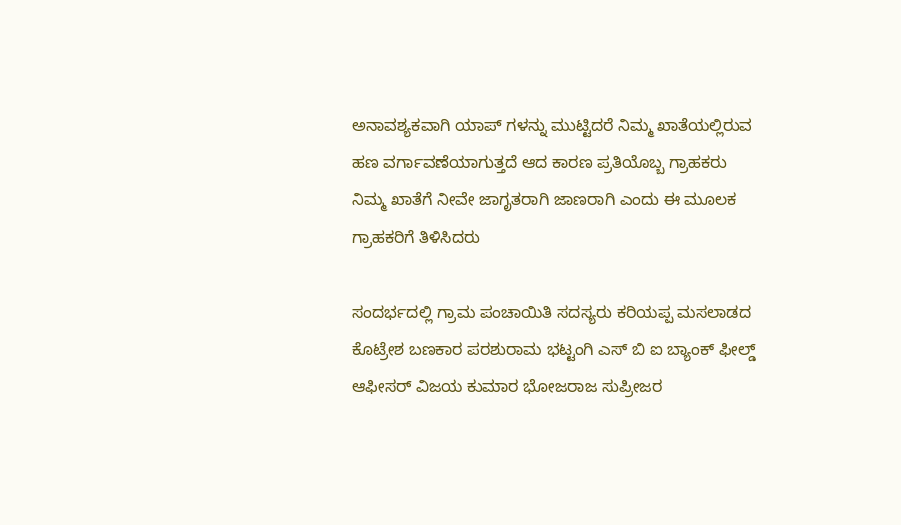ಅನಾವಶ್ಯಕವಾಗಿ ಯಾಪ್ ಗಳನ್ನು ಮುಟ್ಟಿದರೆ ನಿಮ್ಮ ಖಾತೆಯಲ್ಲಿರುವ ಹಣ ವರ್ಗಾವಣೆಯಾಗುತ್ತದೆ ಆದ ಕಾರಣ ಪ್ರತಿಯೊಬ್ಬ ಗ್ರಾಹಕರು ನಿಮ್ಮ ಖಾತೆಗೆ ನೀವೇ ಜಾಗೃತರಾಗಿ ಜಾಣರಾಗಿ ಎಂದು ಈ ಮೂಲಕ ಗ್ರಾಹಕರಿಗೆ ತಿಳಿಸಿದರು

ಸಂದರ್ಭದಲ್ಲಿ ಗ್ರಾಮ ಪಂಚಾಯಿತಿ ಸದಸ್ಯರು ಕರಿಯಪ್ಪ ಮಸಲಾಡದ ಕೊಟ್ರೇಶ ಬಣಕಾರ ಪರಶುರಾಮ ಭಟ್ಟಂಗಿ ಎಸ್ ಬಿ ಐ ಬ್ಯಾಂಕ್ ಫೀಲ್ಡ್ ಆಫೀಸರ್ ವಿಜಯ ಕುಮಾರ ಭೋಜರಾಜ ಸುಪ್ರೀಜರ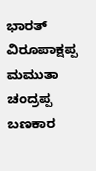ಭಾರತ್ ವಿರೂಪಾಕ್ಷಪ್ಪ ಮಮುತಾ ಚಂದ್ರಪ್ಪ ಬಣಕಾರ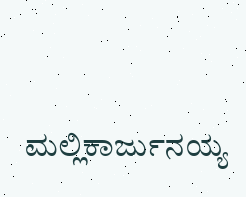ಮಲ್ಲಿಕಾರ್ಜುನಯ್ಯ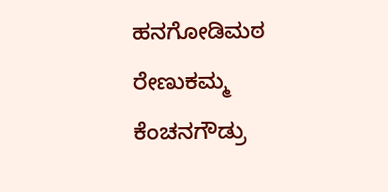ಹನಗೋಡಿಮಠ ರೇಣುಕಮ್ಮ ಕೆಂಚನಗೌಡ್ರು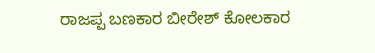ರಾಜಪ್ಪ ಬಣಕಾರ ಬೀರೇಶ್ ಕೋಲಕಾರ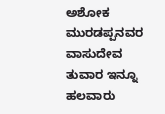ಅಶೋಕ ಮುರಡಪ್ಪನವರ ವಾಸುದೇವ ತುವಾರ ಇನ್ನೂ ಹಲವಾರು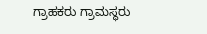ಗ್ರಾಹಕರು ಗ್ರಾಮಸ್ಥರು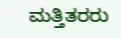ಮತ್ತಿತರರು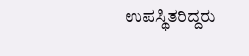ಉಪಸ್ಥಿತರಿದ್ದರು